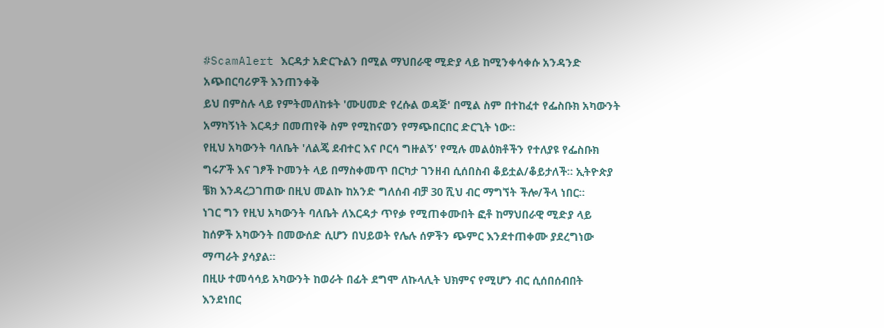#ScamAlert እርዳታ አድርጉልን በሚል ማህበራዊ ሚድያ ላይ ከሚንቀሳቀሱ አንዳንድ አጭበርባሪዎች እንጠንቀቅ
ይህ በምስሉ ላይ የምትመለከቱት 'ሙሀመድ የረሱል ወዳጅ' በሚል ስም በተከፈተ የፌስቡክ አካውንት አማካኝነት እርዳታ በመጠየቅ ስም የሚከናወን የማጭበርበር ድርጊት ነው።
የዚህ አካውንት ባለቤት 'ለልጄ ደብተር እና ቦርሳ ግዙልኝ' የሚሉ መልዕክቶችን የተለያዩ የፌስቡክ ግሩፖች እና ገፆች ኮመንት ላይ በማስቀመጥ በርካታ ገንዘብ ሲሰበስብ ቆይቷል/ቆይታለች። ኢትዮጵያ ቼክ እንዳረጋገጠው በዚህ መልኩ ከአንድ ግለሰብ ብቻ 30 ሺህ ብር ማግኘት ችሎ/ችላ ነበር።
ነገር ግን የዚህ አካውንት ባለቤት ለእርዳታ ጥየቃ የሚጠቀሙበት ፎቶ ከማህበራዊ ሚድያ ላይ ከሰዎች አካውንት በመውሰድ ሲሆን በህይወት የሌሉ ሰዎችን ጭምር እንደተጠቀሙ ያደረግነው ማጣራት ያሳያል።
በዚሁ ተመሳሳይ አካውንት ከወራት በፊት ደግሞ ለኩላሊት ህክምና የሚሆን ብር ሲሰበሰብበት እንደነበር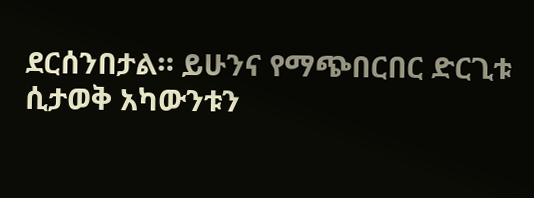ደርሰንበታል። ይሁንና የማጭበርበር ድርጊቱ ሲታወቅ አካውንቱን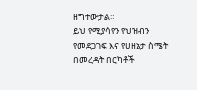ዘግተውታል።
ይህ የሚያሳየን የህዝብን የመደጋገፍ እና የሀዘኔታ ስሜት በመረዳት በርካቶች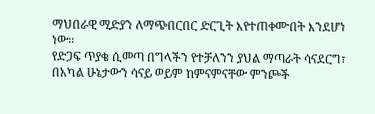ማህበራዊ ሚድያን ለማጭበርበር ድርጊት እየተጠቀሙበት እንደሆነ ነው።
የድጋፍ ጥያቄ ሲመጣ በግላችን የተቻለንን ያህል ማጣራት ሳናደርግ፣ በአካል ሁኔታውን ሳናይ ወይም ከምናምናቸው ምንጮች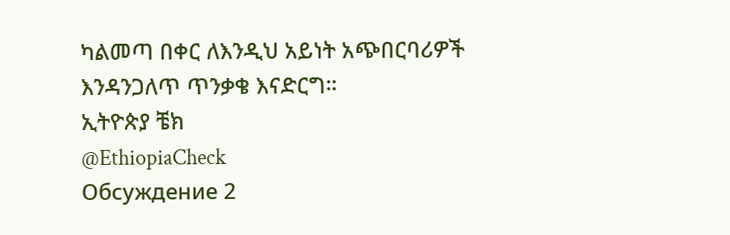ካልመጣ በቀር ለእንዲህ አይነት አጭበርባሪዎች እንዳንጋለጥ ጥንቃቄ እናድርግ።
ኢትዮጵያ ቼክ
@EthiopiaCheck
Обсуждение 2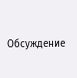Обсуждение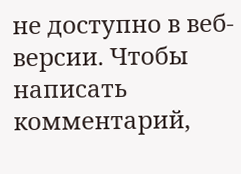не доступно в веб-версии. Чтобы написать комментарий,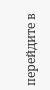перейдите в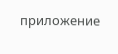приложение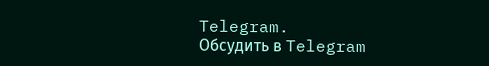Telegram.
Обсудить в Telegram